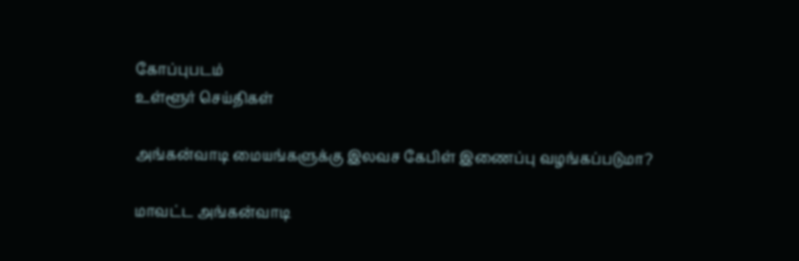கோப்புபடம்
உள்ளூர் செய்திகள்

அங்கன்வாடி மையங்களுக்கு இலவச கேபிள் இணைப்பு வழங்கப்படுமா?

மாவட்ட அங்கன்வாடி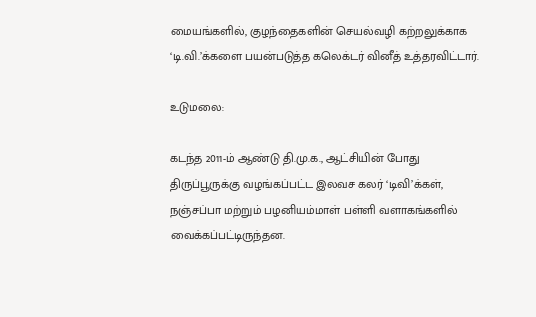மையங்களில், குழந்தைகளின் செயல்வழி கற்றலுக்காக ‘டி.வி.’க்களை பயன்படுத்த கலெக்டர் வினீத் உத்தரவிட்டார்.

உடுமலை:

கடந்த 2011-ம் ஆண்டு தி.மு.க., ஆட்சியின் போது திருப்பூருக்கு வழங்கப்பட்ட இலவச கலர் ‘டிவி’க்கள், நஞ்சப்பா மற்றும் பழனியம்மாள் பள்ளி வளாகங்களில் வைக்கப்பட்டிருந்தன.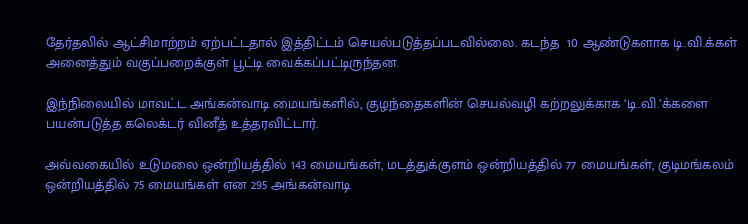தேர்தலில் ஆட்சிமாற்றம் ஏற்பட்டதால் இத்திட்டம் செயல்படுத்தப்படவில்லை. கடந்த  10 ஆண்டுகளாக டி.வி.க்கள்  அனைத்தும் வகுப்பறைக்குள் பூட்டி வைக்கப்பட்டிருந்தன.

இந்நிலையில் மாவட்ட அங்கன்வாடி மையங்களில், குழந்தைகளின் செயல்வழி கற்றலுக்காக ‘டி.வி.’க்களை பயன்படுத்த கலெக்டர் வினீத் உத்தரவிட்டார்.

அவ்வகையில் உடுமலை ஒன்றியத்தில் 143 மையங்கள், மடத்துக்குளம் ஒன்றியத்தில் 77 மையங்கள், குடிமங்கலம் ஒன்றியத்தில் 75 மையங்கள் என 295 அங்கன்வாடி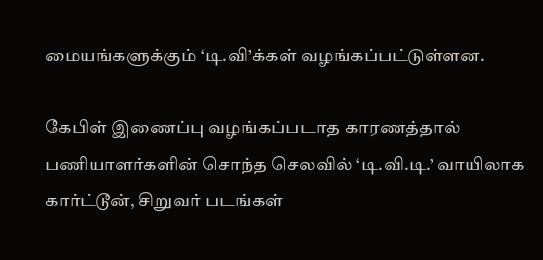மையங்களுக்கும் ‘டி.வி’க்கள் வழங்கப்பட்டுள்ளன.

கேபிள் இணைப்பு வழங்கப்படாத காரணத்தால்  பணியாளர்களின் சொந்த செலவில் ‘டி.வி.டி.’ வாயிலாக கார்ட்டூன், சிறுவர் படங்கள்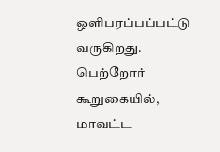ஒளிபரப்பப்பட்டு வருகிறது. பெற்றோர் கூறுகையில், மாவட்ட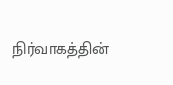நிர்வாகத்தின்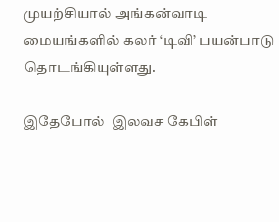முயற்சியால் அங்கன்வாடி மையங்களில் கலர் ‘டிவி’ பயன்பாடு தொடங்கியுள்ளது.

இதேபோல்  இலவச கேபிள்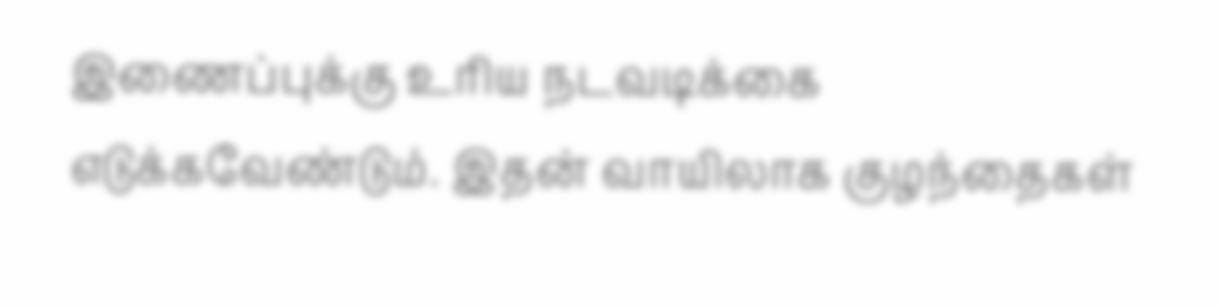இணைப்புக்கு உரிய நடவடிக்கை எடுக்கவேண்டும். இதன் வாயிலாக குழந்தைகள்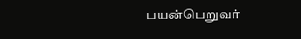பயன்பெறுவர்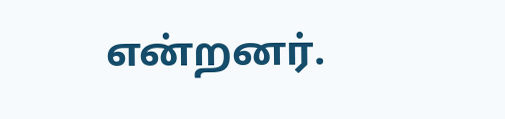என்றனர்.